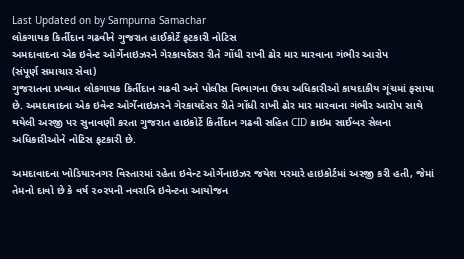Last Updated on by Sampurna Samachar
લોકગાયક કિર્તીદાન ગઢવીને ગુજરાત હાઈકોર્ટે ફટકારી નોટિસ
અમદાવાદના એક ઇવેન્ટ ઓર્ગેનાઇઝરને ગેરકાયદેસર રીતે ગોંધી રાખી ઢોર માર મારવાના ગંભીર આરોપ
(સંપૂર્ણ સમાચાર સેવા)
ગુજરાતના પ્રખ્યાત લોકગાયક કિર્તીદાન ગઢવી અને પોલીસ વિભાગના ઉચ્ચ અધિકારીઓ કાયદાકીય ગૂંચમાં ફસાયા છે. અમદાવાદના એક ઇવેન્ટ ઓર્ગેનાઇઝરને ગેરકાયદેસર રીતે ગોંધી રાખી ઢોર માર મારવાના ગંભીર આરોપ સાથે થયેલી અરજી પર સુનાવણી કરતા ગુજરાત હાઇકોર્ટે કિર્તીદાન ગઢવી સહિત CID ક્રાઇમ સાઈબર સેલના અધિકારીઓને નોટિસ ફટકારી છે.

અમદાવાદના ખોડિયારનગર વિસ્તારમાં રહેતા ઇવેન્ટ ઓર્ગેનાઇઝર જયેશ પરમારે હાઇકોર્ટમાં અરજી કરી હતી, જેમાં તેમનો દાવો છે કે વર્ષ ૨૦૨૫ની નવરાત્રિ ઇવેન્ટના આયોજન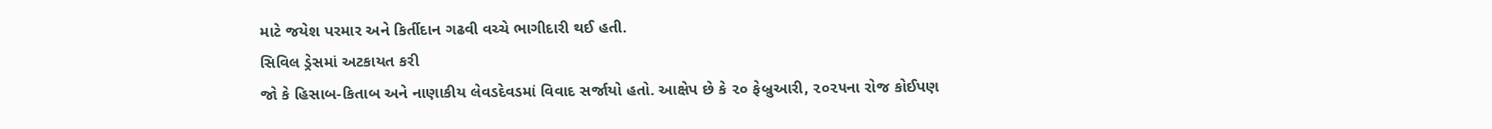માટે જયેશ પરમાર અને કિર્તીદાન ગઢવી વચ્ચે ભાગીદારી થઈ હતી.
સિવિલ ડ્રેસમાં અટકાયત કરી
જો કે હિસાબ-કિતાબ અને નાણાકીય લેવડદેવડમાં વિવાદ સર્જાયો હતો. આક્ષેપ છે કે ૨૦ ફેબ્રુઆરી, ૨૦૨૫ના રોજ કોઈપણ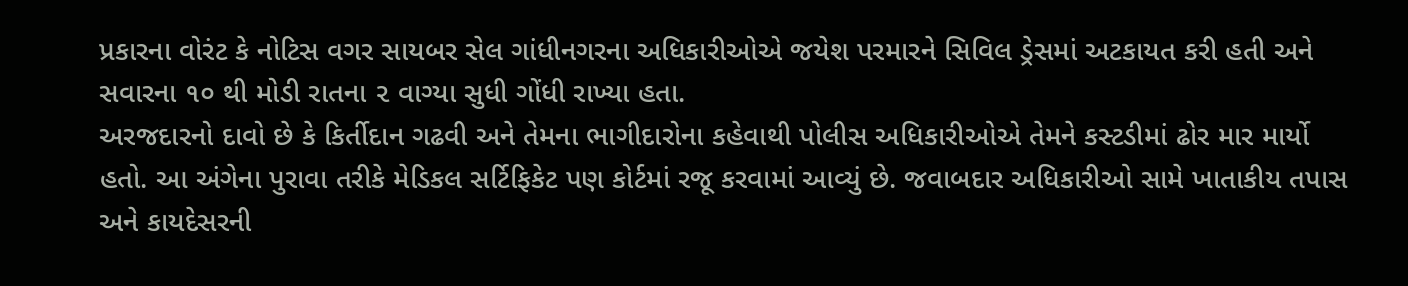પ્રકારના વોરંટ કે નોટિસ વગર સાયબર સેલ ગાંધીનગરના અધિકારીઓએ જયેશ પરમારને સિવિલ ડ્રેસમાં અટકાયત કરી હતી અને સવારના ૧૦ થી મોડી રાતના ૨ વાગ્યા સુધી ગોંધી રાખ્યા હતા.
અરજદારનો દાવો છે કે કિર્તીદાન ગઢવી અને તેમના ભાગીદારોના કહેવાથી પોલીસ અધિકારીઓએ તેમને કસ્ટડીમાં ઢોર માર માર્યો હતો. આ અંગેના પુરાવા તરીકે મેડિકલ સર્ટિફિકેટ પણ કોર્ટમાં રજૂ કરવામાં આવ્યું છે. જવાબદાર અધિકારીઓ સામે ખાતાકીય તપાસ અને કાયદેસરની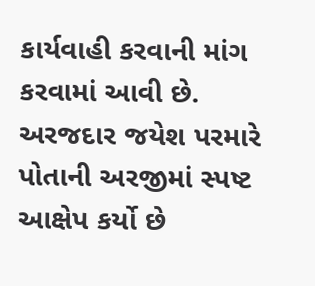કાર્યવાહી કરવાની માંગ કરવામાં આવી છે.
અરજદાર જયેશ પરમારે પોતાની અરજીમાં સ્પષ્ટ આક્ષેપ કર્યો છે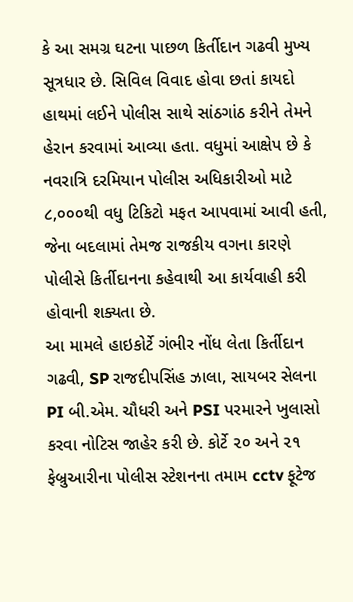કે આ સમગ્ર ઘટના પાછળ કિર્તીદાન ગઢવી મુખ્ય સૂત્રધાર છે. સિવિલ વિવાદ હોવા છતાં કાયદો હાથમાં લઈને પોલીસ સાથે સાંઠગાંઠ કરીને તેમને હેરાન કરવામાં આવ્યા હતા. વધુમાં આક્ષેપ છે કે નવરાત્રિ દરમિયાન પોલીસ અધિકારીઓ માટે ૮,૦૦૦થી વધુ ટિકિટો મફત આપવામાં આવી હતી, જેના બદલામાં તેમજ રાજકીય વગના કારણે પોલીસે કિર્તીદાનના કહેવાથી આ કાર્યવાહી કરી હોવાની શક્યતા છે.
આ મામલે હાઇકોર્ટે ગંભીર નોંધ લેતા કિર્તીદાન ગઢવી, SP રાજદીપસિંહ ઝાલા, સાયબર સેલના PI બી.એમ. ચૌધરી અને PSI પરમારને ખુલાસો કરવા નોટિસ જાહેર કરી છે. કોર્ટે ૨૦ અને ૨૧ ફેબ્રુઆરીના પોલીસ સ્ટેશનના તમામ cctv ફૂટેજ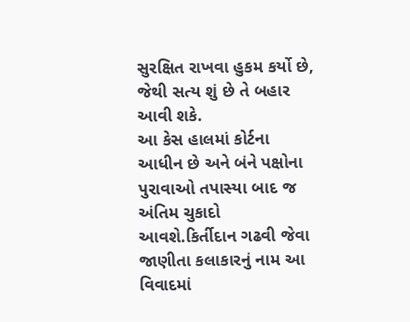સુરક્ષિત રાખવા હુકમ કર્યો છે, જેથી સત્ય શું છે તે બહાર આવી શકે.
આ કેસ હાલમાં કોર્ટના આધીન છે અને બંને પક્ષોના પુરાવાઓ તપાસ્યા બાદ જ અંતિમ ચુકાદો આવશે.કિર્તીદાન ગઢવી જેવા જાણીતા કલાકારનું નામ આ વિવાદમાં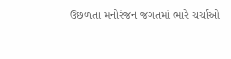ઉછળતા મનોરંજન જગતમાં ભારે ચર્ચાઓ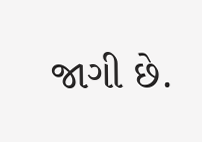જાગી છે.